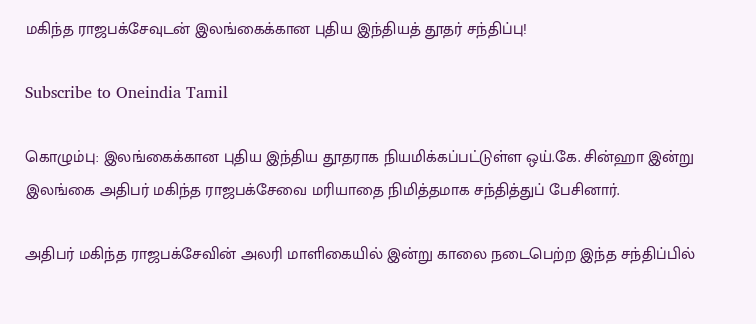மகிந்த ராஜபக்சேவுடன் இலங்கைக்கான புதிய இந்தியத் தூதர் சந்திப்பு!

Subscribe to Oneindia Tamil

கொழும்பு: இலங்கைக்கான புதிய இந்திய தூதராக நியமிக்கப்பட்டுள்ள ஒய்.கே. சின்ஹா இன்று இலங்கை அதிபர் மகிந்த ராஜபக்சேவை மரியாதை நிமித்தமாக சந்தித்துப் பேசினார்.

அதிபர் மகிந்த ராஜபக்சேவின் அலரி மாளிகையில் இன்று காலை நடைபெற்ற இந்த சந்திப்பில்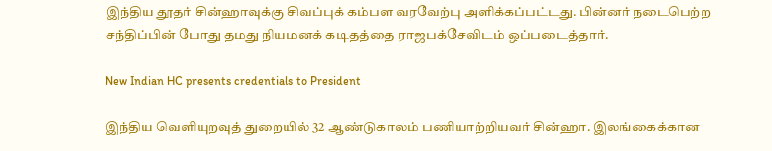இந்திய தூதர் சின்ஹாவுக்கு சிவப்புக் கம்பள வரவேற்பு அளிக்கப்பட்டது. பின்னர் நடைபெற்ற சந்திப்பின் போது தமது நியமனக் கடிதத்தை ராஜபக்சேவிடம் ஒப்படைத்தார்.

New Indian HC presents credentials to President

இந்திய வெளியுறவுத் துறையில் 32 ஆண்டுகாலம் பணியாற்றியவர் சின்ஹா. இலங்கைக்கான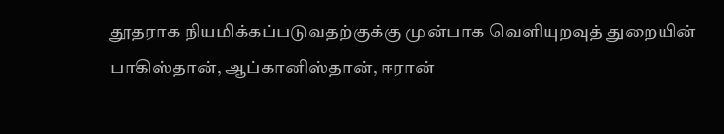தூதராக நியமிக்கப்படுவதற்குக்கு முன்பாக வெளியுறவுத் துறையின் பாகிஸ்தான், ஆப்கானிஸ்தான், ஈரான்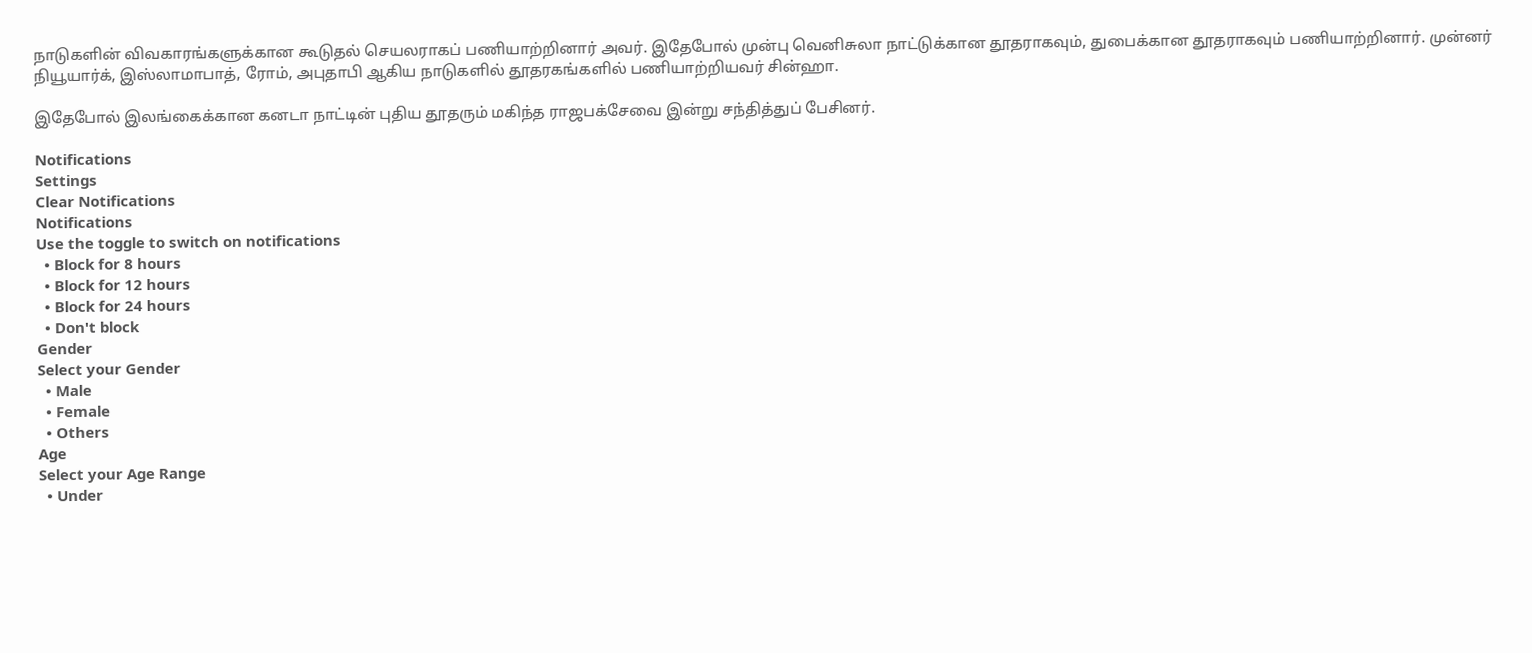நாடுகளின் விவகாரங்களுக்கான கூடுதல் செயலராகப் பணியாற்றினார் அவர். இதேபோல் முன்பு வெனிசுலா நாட்டுக்கான தூதராகவும், துபைக்கான தூதராகவும் பணியாற்றினார். முன்னர் நியூயார்க், இஸ்லாமாபாத், ரோம், அபுதாபி ஆகிய நாடுகளில் தூதரகங்களில் பணியாற்றியவர் சின்ஹா.

இதேபோல் இலங்கைக்கான கனடா நாட்டின் புதிய தூதரும் மகிந்த ராஜபக்சேவை இன்று சந்தித்துப் பேசினர்.

Notifications
Settings
Clear Notifications
Notifications
Use the toggle to switch on notifications
  • Block for 8 hours
  • Block for 12 hours
  • Block for 24 hours
  • Don't block
Gender
Select your Gender
  • Male
  • Female
  • Others
Age
Select your Age Range
  • Under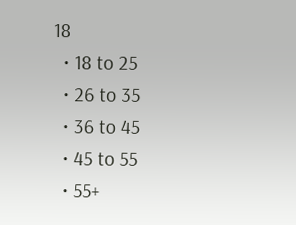18
  • 18 to 25
  • 26 to 35
  • 36 to 45
  • 45 to 55
  • 55+